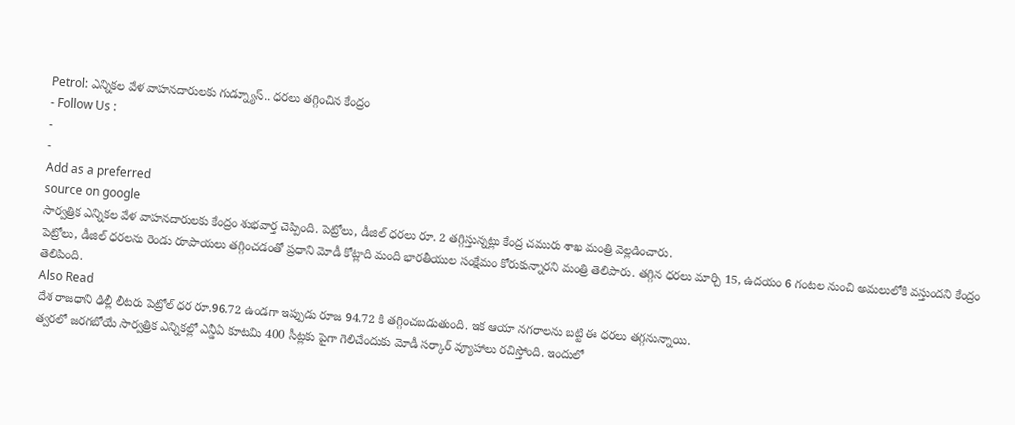Petrol: ఎన్నికల వేళ వాహనదారులకు గుడ్న్యూస్.. ధరలు తగ్గించిన కేంద్రం
- Follow Us :
-
-
Add as a preferred
source on google
సార్వత్రిక ఎన్నికల వేళ వాహనదారులకు కేంద్రం శుభవార్త చెప్పింది. పెట్రోలు, డీజిల్ ధరలు రూ. 2 తగ్గిస్తున్నట్లు కేంద్ర చమురు శాఖ మంత్రి వెల్లడించారు.
పెట్రోలు, డీజిల్ ధరలను రెండు రూపాయలు తగ్గించడంతో ప్రధాని మోడీ కోట్లాది మంది భారతీయుల సంక్షేమం కోరుకున్నారని మంత్రి తెలిపారు. తగ్గిన ధరలు మార్చి 15, ఉదయం 6 గంటల నుంచి అమలులోకి వస్తుందని కేంద్రం తెలిపింది.
Also Read
దేశ రాజధాని ఢిల్లీ లీటరు పెట్రోల్ ధర రూ.96.72 ఉండగా ఇప్పుడు రూజ 94.72 కి తగ్గించబడుతుంది. ఇక ఆయా నగరాలను బట్టి ఈ ధరలు తగ్గనున్నాయి.
త్వరలో జరగబోయే సార్వత్రిక ఎన్నికల్లో ఎన్డీఏ కూటమి 400 సీట్లకు పైగా గెలిచేందుకు మోడీ సర్కార్ వ్యూహాలు రచిస్తోంది. ఇందులో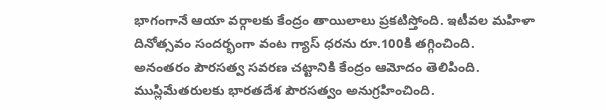భాగంగానే ఆయా వర్గాలకు కేంద్రం తాయిలాలు ప్రకటిస్తోంది. ఇటీవల మహిళా దినోత్సవం సందర్భంగా వంట గ్యాస్ ధరను రూ.100కి తగ్గించింది.
అనంతరం పౌరసత్వ సవరణ చట్టానికి కేంద్రం ఆమోదం తెలిపింది. ముస్లిమేతరులకు భారతదేశ పౌరసత్వం అనుగ్రహించింది.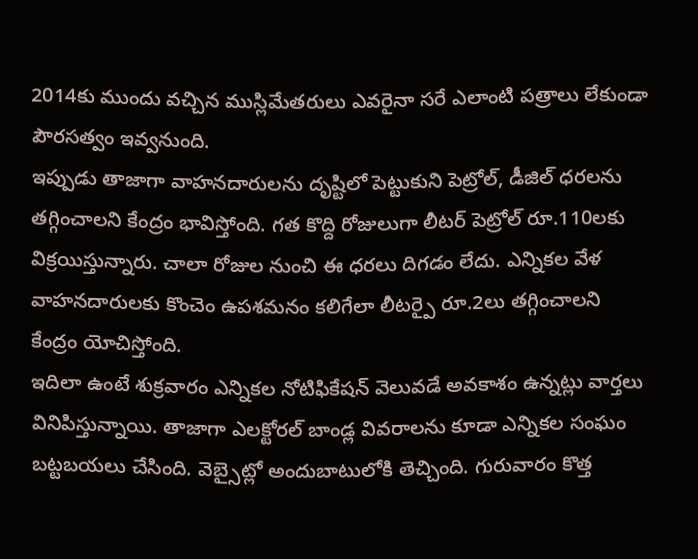2014కు ముందు వచ్చిన ముస్లిమేతరులు ఎవరైనా సరే ఎలాంటి పత్రాలు లేకుండా పౌరసత్వం ఇవ్వనుంది.
ఇప్పుడు తాజాగా వాహనదారులను దృష్టిలో పెట్టుకుని పెట్రోల్, డీజిల్ ధరలను తగ్గించాలని కేంద్రం భావిస్తోంది. గత కొద్ది రోజులుగా లీటర్ పెట్రోల్ రూ.110లకు విక్రయిస్తున్నారు. చాలా రోజుల నుంచి ఈ ధరలు దిగడం లేదు. ఎన్నికల వేళ వాహనదారులకు కొంచెం ఉపశమనం కలిగేలా లీటర్పై రూ.2లు తగ్గించాలని కేంద్రం యోచిస్తోంది.
ఇదిలా ఉంటే శుక్రవారం ఎన్నికల నోటిఫికేషన్ వెలువడే అవకాశం ఉన్నట్లు వార్తలు వినిపిస్తున్నాయి. తాజాగా ఎలక్టోరల్ బాండ్ల వివరాలను కూడా ఎన్నికల సంఘం బట్టబయలు చేసింది. వెబ్సైట్లో అందుబాటులోకి తెచ్చింది. గురువారం కొత్త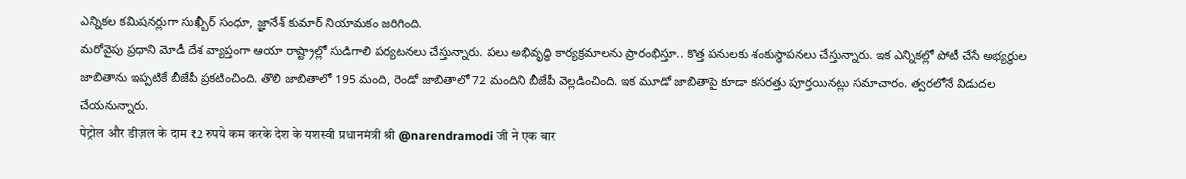ఎన్నికల కమిషనర్లుగా సుఖ్బీర్ సంధూ, జ్ఞానేశ్ కుమార్ నియామకం జరిగింది.
మరోవైపు ప్రధాని మోడీ దేశ వ్యాప్తంగా ఆయా రాష్ట్రాల్లో సుడిగాలి పర్యటనలు చేస్తున్నారు. పలు అభివృద్ధి కార్యక్రమాలను ప్రారంభిస్తూ.. కొత్త పనులకు శంకుస్థాపనలు చేస్తున్నారు. ఇక ఎన్నికల్లో పోటీ చేసే అభ్యర్థుల జాబితాను ఇప్పటికే బీజేపీ ప్రకటించింది. తొలి జాబితాలో 195 మంది, రెండో జాబితాలో 72 మందిని బీజేపీ వెల్లడించింది. ఇక మూడో జాబితాపై కూడా కసరత్తు పూర్తయినట్లు సమాచారం. త్వరలోనే విడుదల చేయనున్నారు.
पेट्रोल और डीज़ल के दाम ₹2 रुपये कम करके देश के यशस्वी प्रधानमंत्री श्री @narendramodi जी ने एक बार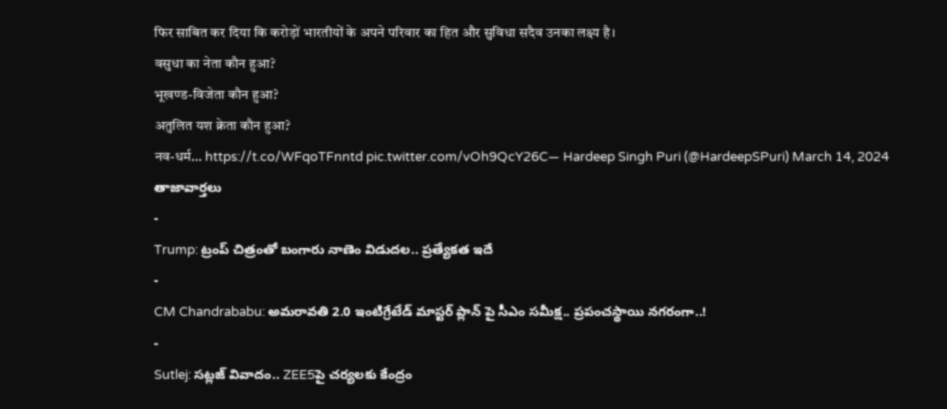फिर साबित कर दिया कि करोड़ों भारतीयों के अपने परिवार का हित और सुविधा सदैव उनका लक्ष्य है।
वसुधा का नेता कौन हुआ?
भूखण्ड-विजेता कौन हुआ?
अतुलित यश क्रेता कौन हुआ?
नव-धर्म… https://t.co/WFqoTFnntd pic.twitter.com/vOh9QcY26C— Hardeep Singh Puri (@HardeepSPuri) March 14, 2024
తాజావార్తలు
-
Trump: ట్రంప్ చిత్రంతో బంగారు నాణెం విడుదల.. ప్రత్యేకత ఇదే
-
CM Chandrababu: అమరావతి 2.0 ఇంటిగ్రేటేడ్ మాస్టర్ ప్లాన్ పై సీఎం సమీక్ష.. ప్రపంచస్థాయి నగరంగా..!
-
Sutlej: సట్లజ్ వివాదం.. ZEE5పై చర్యలకు కేంద్రం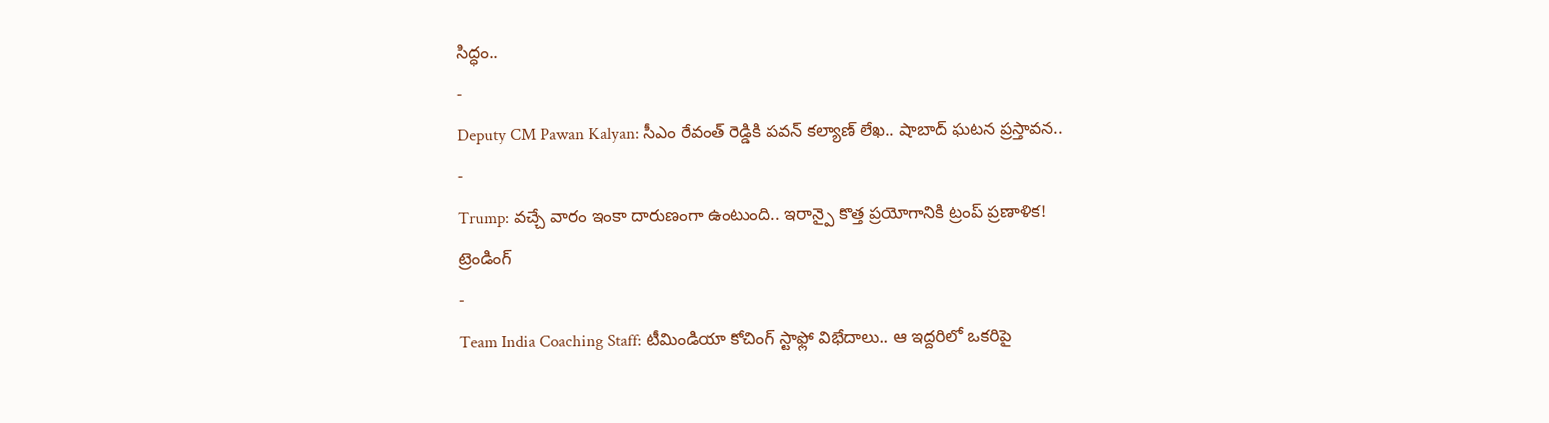సిద్ధం..
-
Deputy CM Pawan Kalyan: సీఎం రేవంత్ రెడ్డికి పవన్ కల్యాణ్ లేఖ.. షాబాద్ ఘటన ప్రస్తావన..
-
Trump: వచ్చే వారం ఇంకా దారుణంగా ఉంటుంది.. ఇరాన్పై కొత్త ప్రయోగానికి ట్రంప్ ప్రణాళిక!
ట్రెండింగ్
-
Team India Coaching Staff: టీమిండియా కోచింగ్ స్టాఫ్లో విభేదాలు.. ఆ ఇద్దరిలో ఒకరిపై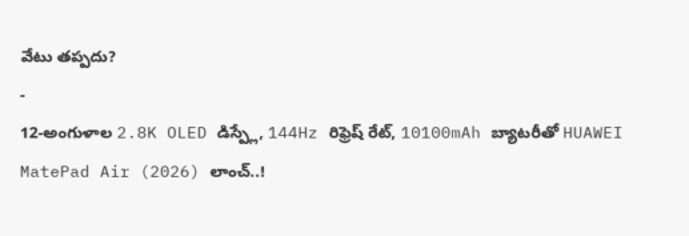వేటు తప్పదు?
-
12-అంగుళాల 2.8K OLED డిస్ప్లే, 144Hz రిఫ్రెష్ రేట్, 10100mAh బ్యాటరీతో HUAWEI MatePad Air (2026) లాంచ్..!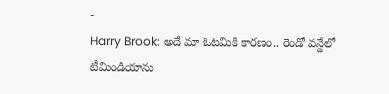-
Harry Brook: అదే మా ఓటమికి కారణం.. రెండో వన్డేలో టీమిండియాను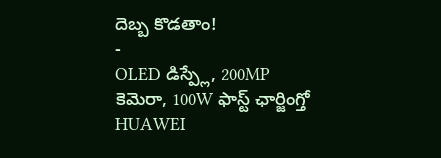దెబ్బ కొడతాం!
-
OLED డిస్ప్లే, 200MP కెమెరా, 100W ఫాస్ట్ ఛార్జింగ్తో HUAWEI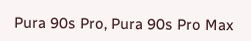Pura 90s Pro, Pura 90s Pro Max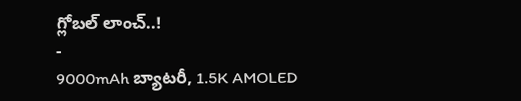గ్లోబల్ లాంచ్..!
-
9000mAh బ్యాటరీ, 1.5K AMOLED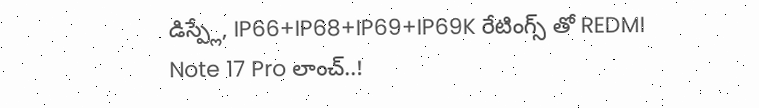డిస్ప్లే, IP66+IP68+IP69+IP69K రేటింగ్స్ తో REDMI Note 17 Pro లాంచ్..!